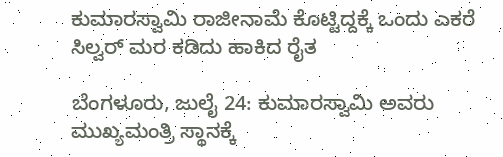ಕುಮಾರಸ್ವಾಮಿ ರಾಜೀನಾಮೆ ಕೊಟ್ಟಿದ್ದಕ್ಕೆ ಒಂದು ಎಕರೆ ಸಿಲ್ವರ್ ಮರ ಕಡಿದು ಹಾಕಿದ ರೈತ

ಬೆಂಗಳೂರು, ಜುಲೈ 24: ಕುಮಾರಸ್ವಾಮಿ ಅವರು ಮುಖ್ಯಮಂತ್ರಿ ಸ್ಥಾನಕ್ಕೆ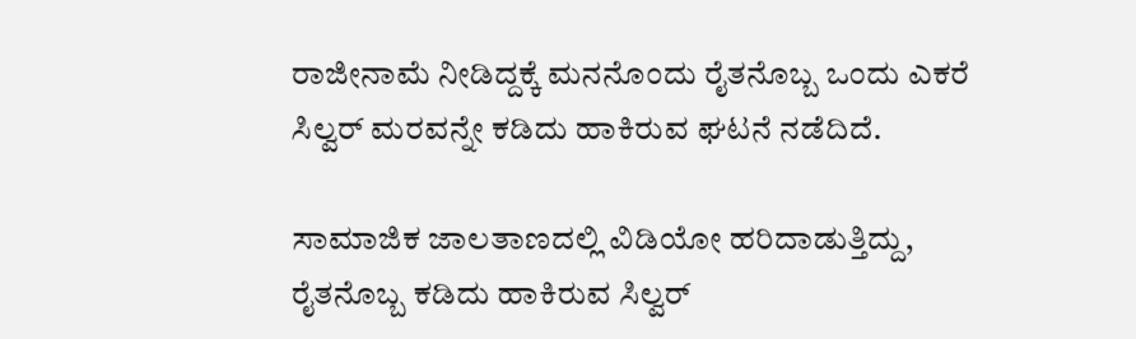ರಾಜೀನಾಮೆ ನೀಡಿದ್ದಕ್ಕೆ ಮನನೊಂದು ರೈತನೊಬ್ಬ ಒಂದು ಎಕರೆ ಸಿಲ್ವರ್ ಮರವನ್ನೇ ಕಡಿದು ಹಾಕಿರುವ ಘಟನೆ ನಡೆದಿದೆ.

ಸಾಮಾಜಿಕ ಜಾಲತಾಣದಲ್ಲಿ ವಿಡಿಯೋ ಹರಿದಾಡುತ್ತಿದ್ದು, ರೈತನೊಬ್ಬ ಕಡಿದು ಹಾಕಿರುವ ಸಿಲ್ವರ್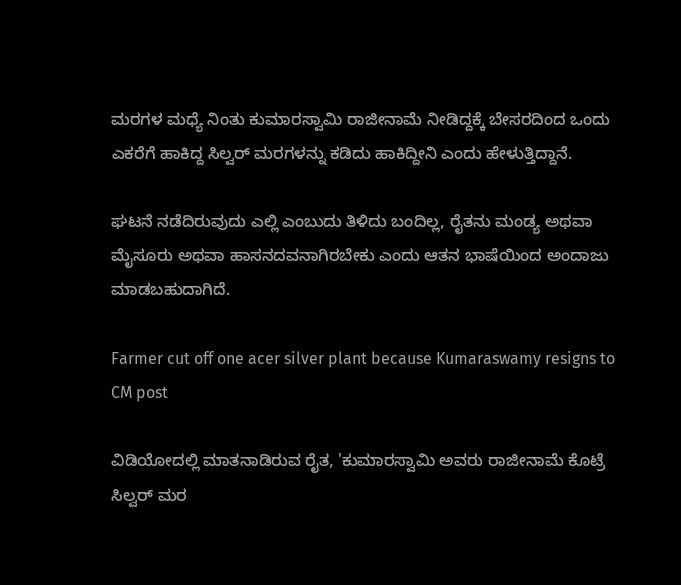ಮರಗಳ ಮಧ್ಯೆ ನಿಂತು ಕುಮಾರಸ್ವಾಮಿ ರಾಜೀನಾಮೆ ನೀಡಿದ್ದಕ್ಕೆ ಬೇಸರದಿಂದ ಒಂದು ಎಕರೆಗೆ ಹಾಕಿದ್ದ ಸಿಲ್ವರ್‌ ಮರಗಳನ್ನು ಕಡಿದು ಹಾಕಿದ್ದೀನಿ ಎಂದು ಹೇಳುತ್ತಿದ್ದಾನೆ.

ಘಟನೆ ನಡೆದಿರುವುದು ಎಲ್ಲಿ ಎಂಬುದು ತಿಳಿದು ಬಂದಿಲ್ಲ, ರೈತನು ಮಂಡ್ಯ ಅಥವಾ ಮೈಸೂರು ಅಥವಾ ಹಾಸನದವನಾಗಿರಬೇಕು ಎಂದು ಆತನ ಭಾಷೆಯಿಂದ ಅಂದಾಜು ಮಾಡಬಹುದಾಗಿದೆ.

Farmer cut off one acer silver plant because Kumaraswamy resigns to CM post

ವಿಡಿಯೋದಲ್ಲಿ ಮಾತನಾಡಿರುವ ರೈತ, 'ಕುಮಾರಸ್ವಾಮಿ ಅವರು ರಾಜೀನಾಮೆ ಕೊಟ್ರೆ ಸಿಲ್ವರ್ ಮರ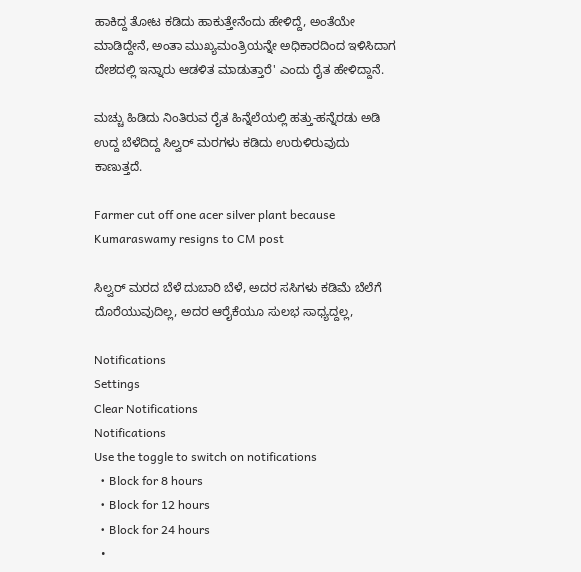ಹಾಕಿದ್ದ ತೋಟ ಕಡಿದು ಹಾಕುತ್ತೇನೆಂದು ಹೇಳಿದ್ದೆ, ಅಂತೆಯೇ ಮಾಡಿದ್ದೇನೆ, ಅಂತಾ ಮುಖ್ಯಮಂತ್ರಿಯನ್ನೇ ಅಧಿಕಾರದಿಂದ ಇಳಿಸಿದಾಗ ದೇಶದಲ್ಲಿ ಇನ್ನಾರು ಆಡಳಿತ ಮಾಡುತ್ತಾರೆ' ಎಂದು ರೈತ ಹೇಳಿದ್ದಾನೆ.

ಮಚ್ಚು ಹಿಡಿದು ನಿಂತಿರುವ ರೈತ ಹಿನ್ನೆಲೆಯಲ್ಲಿ ಹತ್ತು-ಹನ್ನೆರಡು ಅಡಿ ಉದ್ದ ಬೆಳೆದಿದ್ದ ಸಿಲ್ವರ್ ಮರಗಳು ಕಡಿದು ಉರುಳಿರುವುದು ಕಾಣುತ್ತದೆ.

Farmer cut off one acer silver plant because Kumaraswamy resigns to CM post

ಸಿಲ್ವರ್ ಮರದ ಬೆಳೆ ದುಬಾರಿ ಬೆಳೆ, ಅದರ ಸಸಿಗಳು ಕಡಿಮೆ ಬೆಲೆಗೆ ದೊರೆಯುವುದಿಲ್ಲ, ಅದರ ಆರೈಕೆಯೂ ಸುಲಭ ಸಾಧ್ಯದ್ದಲ್ಲ,

Notifications
Settings
Clear Notifications
Notifications
Use the toggle to switch on notifications
  • Block for 8 hours
  • Block for 12 hours
  • Block for 24 hours
  •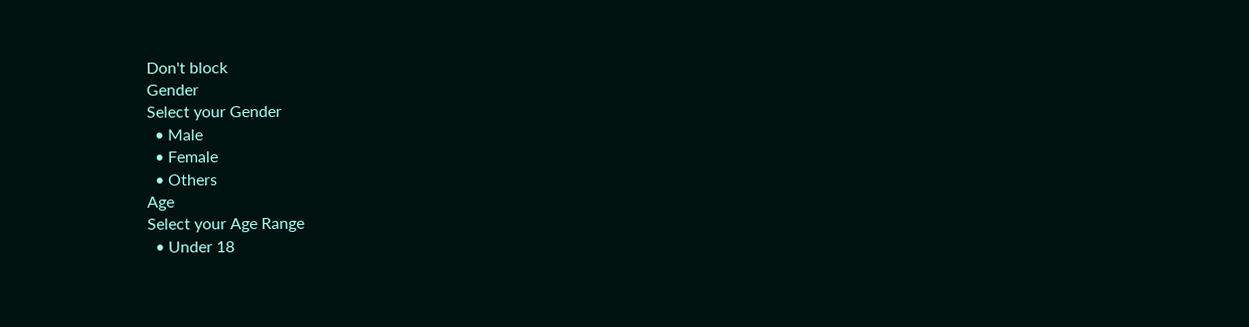Don't block
Gender
Select your Gender
  • Male
  • Female
  • Others
Age
Select your Age Range
  • Under 18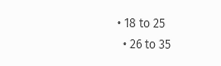• 18 to 25
  • 26 to 35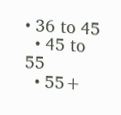• 36 to 45
  • 45 to 55
  • 55+